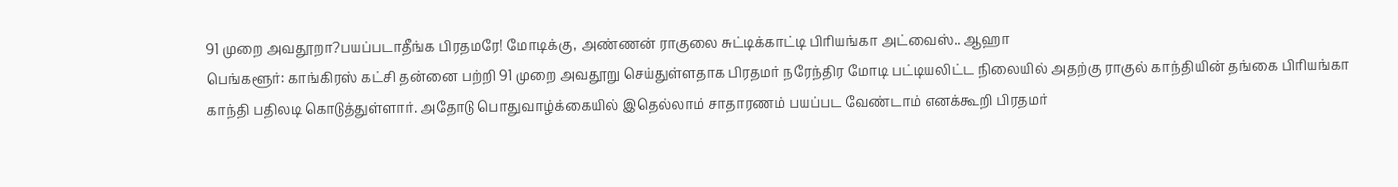91 முறை அவதூறா?பயப்படாதீங்க பிரதமரே! மோடிக்கு, அண்ணன் ராகுலை சுட்டிக்காட்டி பிரியங்கா அட்வைஸ்.. ஆஹா
பெங்களூர்: காங்கிரஸ் கட்சி தன்னை பற்றி 91 முறை அவதூறு செய்துள்ளதாக பிரதமர் நரேந்திர மோடி பட்டியலிட்ட நிலையில் அதற்கு ராகுல் காந்தியின் தங்கை பிரியங்கா காந்தி பதிலடி கொடுத்துள்ளார். அதோடு பொதுவாழ்க்கையில் இதெல்லாம் சாதாரணம் பயப்பட வேண்டாம் எனக்கூறி பிரதமர்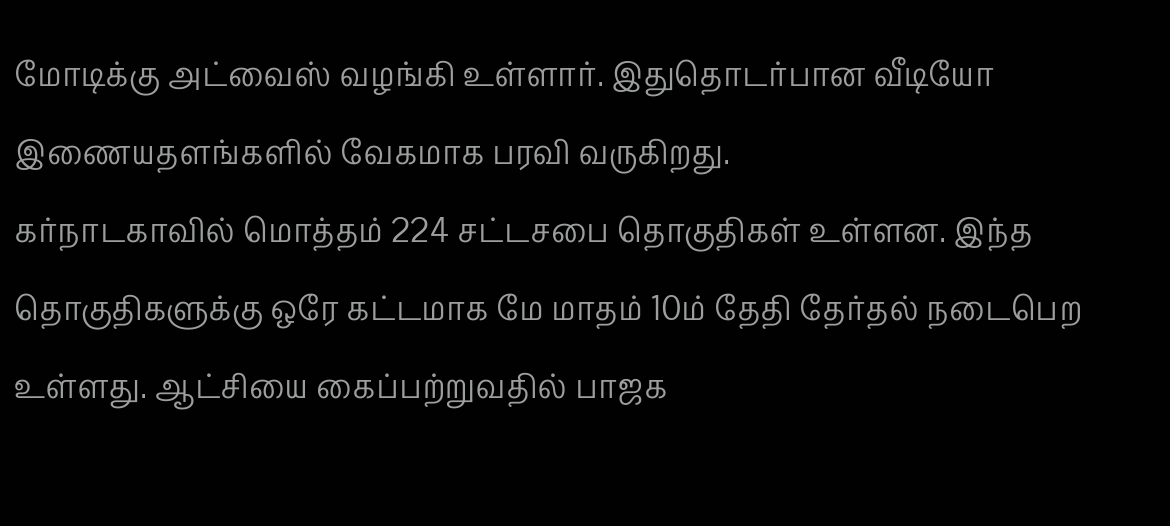மோடிக்கு அட்வைஸ் வழங்கி உள்ளார். இதுதொடர்பான வீடியோ இணையதளங்களில் வேகமாக பரவி வருகிறது.
கர்நாடகாவில் மொத்தம் 224 சட்டசபை தொகுதிகள் உள்ளன. இந்த தொகுதிகளுக்கு ஒரே கட்டமாக மே மாதம் 10ம் தேதி தேர்தல் நடைபெற உள்ளது. ஆட்சியை கைப்பற்றுவதில் பாஜக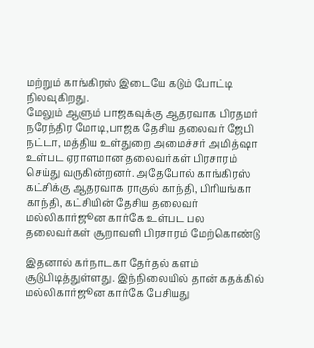மற்றும் காங்கிரஸ் இடையே கடும் போட்டி நிலவுகிறது.
மேலும் ஆளும் பாஜகவுக்கு ஆதரவாக பிரதமர் நரேந்திர மோடி,பாஜக தேசிய தலைவர் ஜேபி நட்டா, மத்திய உள்துறை அமைச்சர் அமித்ஷா உள்பட ஏராளமான தலைவர்கள் பிரசாரம் செய்து வருகின்றனர். அதேபோல் காங்கிரஸ் கட்சிக்கு ஆதரவாக ராகுல் காந்தி, பிரியங்கா காந்தி, கட்சியின் தேசிய தலைவர் மல்லிகார்ஜூன கார்கே உள்பட பல தலைவர்கள் சூறாவளி பிரசாரம் மேற்கொண்டு

இதனால் கர்நாடகா தேர்தல் களம் சூடுபிடித்துள்ளது. இந்நிலையில் தான் கதக்கில் மல்லிகார்ஜூன கார்கே பேசியது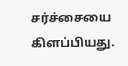சர்ச்சையை கிளப்பியது.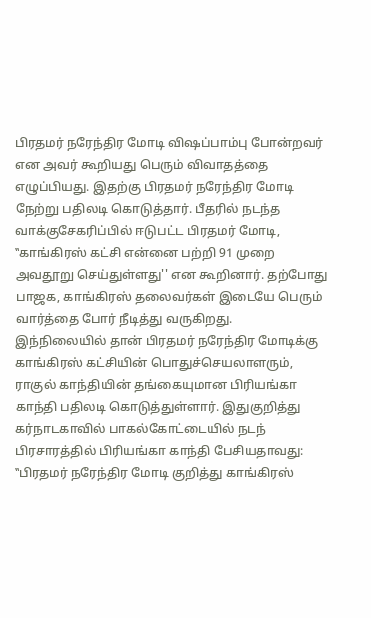பிரதமர் நரேந்திர மோடி விஷப்பாம்பு போன்றவர் என அவர் கூறியது பெரும் விவாதத்தை எழுப்பியது. இதற்கு பிரதமர் நரேந்திர மோடி நேற்று பதிலடி கொடுத்தார். பீதரில் நடந்த வாக்குசேகரிப்பில் ஈடுபட்ட பிரதமர் மோடி, ‛‛காங்கிரஸ் கட்சி என்னை பற்றி 91 முறை அவதூறு செய்துள்ளது'' என கூறினார். தற்போது பாஜக, காங்கிரஸ் தலைவர்கள் இடையே பெரும் வார்த்தை போர் நீடித்து வருகிறது.
இந்நிலையில் தான் பிரதமர் நரேந்திர மோடிக்கு காங்கிரஸ் கட்சியின் பொதுச்செயலாளரும், ராகுல் காந்தியின் தங்கையுமான பிரியங்கா காந்தி பதிலடி கொடுத்துள்ளார். இதுகுறித்து கர்நாடகாவில் பாகல்கோட்டையில் நடந் பிரசாரத்தில் பிரியங்கா காந்தி பேசியதாவது:
‛‛பிரதமர் நரேந்திர மோடி குறித்து காங்கிரஸ்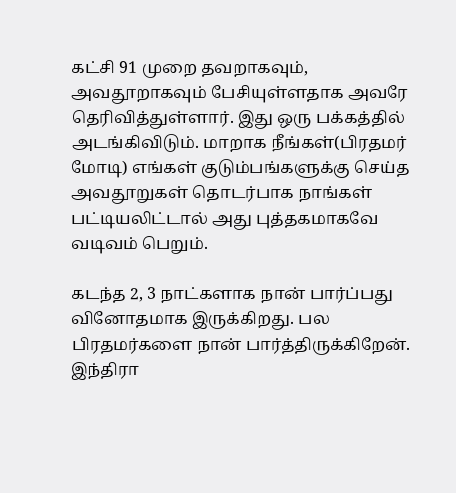கட்சி 91 முறை தவறாகவும், அவதூறாகவும் பேசியுள்ளதாக அவரே தெரிவித்துள்ளார். இது ஒரு பக்கத்தில் அடங்கிவிடும். மாறாக நீங்கள்(பிரதமர் மோடி) எங்கள் குடும்பங்களுக்கு செய்த அவதூறுகள் தொடர்பாக நாங்கள் பட்டியலிட்டால் அது புத்தகமாகவே வடிவம் பெறும்.

கடந்த 2, 3 நாட்களாக நான் பார்ப்பது வினோதமாக இருக்கிறது. பல பிரதமர்களை நான் பார்த்திருக்கிறேன். இந்திரா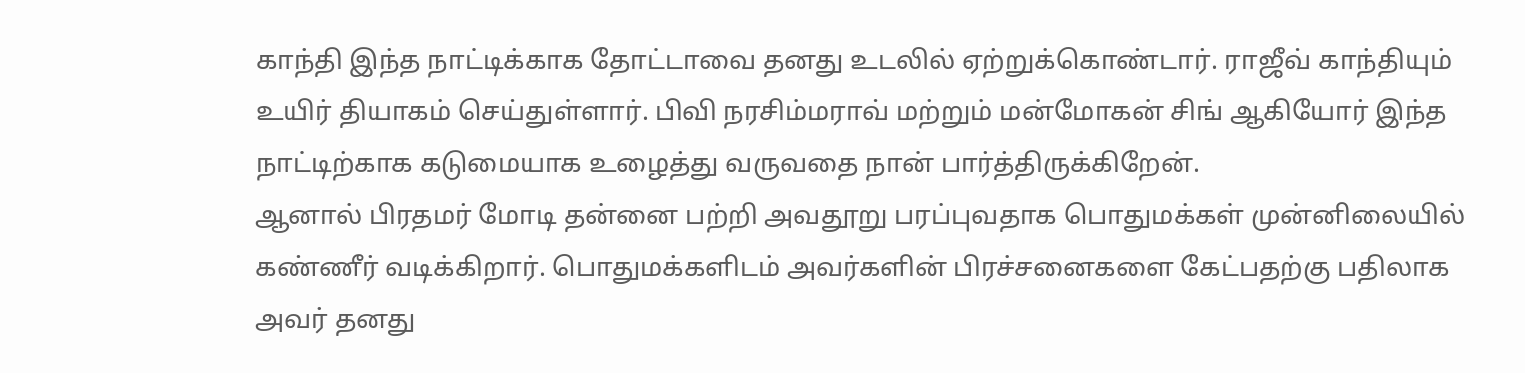காந்தி இந்த நாட்டிக்காக தோட்டாவை தனது உடலில் ஏற்றுக்கொண்டார். ராஜீவ் காந்தியும் உயிர் தியாகம் செய்துள்ளார். பிவி நரசிம்மராவ் மற்றும் மன்மோகன் சிங் ஆகியோர் இந்த நாட்டிற்காக கடுமையாக உழைத்து வருவதை நான் பார்த்திருக்கிறேன்.
ஆனால் பிரதமர் மோடி தன்னை பற்றி அவதூறு பரப்புவதாக பொதுமக்கள் முன்னிலையில் கண்ணீர் வடிக்கிறார். பொதுமக்களிடம் அவர்களின் பிரச்சனைகளை கேட்பதற்கு பதிலாக அவர் தனது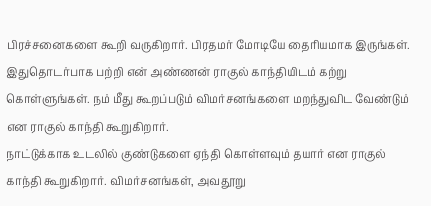பிரச்சனைகளை கூறி வருகிறார். பிரதமர் மோடியே தைரியமாக இருங்கள். இதுதொடர்பாக பற்றி என் அண்ணன் ராகுல் காந்தியிடம் கற்று கொள்ளுங்கள். நம் மீது கூறப்படும் விமர்சனங்களை மறந்துவிட வேண்டும் என ராகுல் காந்தி கூறுகிறார்.
நாட்டுக்காக உடலில் குண்டுகளை ஏந்தி கொள்ளவும் தயார் என ராகுல் காந்தி கூறுகிறார். விமர்சனங்கள், அவதூறு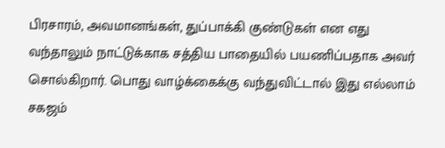பிரசாரம், அவமானங்கள், துப்பாக்கி குண்டுகள் என எது வந்தாலும் நாட்டுக்காக சத்திய பாதையில் பயணிப்பதாக அவர் சொல்கிறார். பொது வாழ்க்கைக்கு வந்துவிட்டால் இது எல்லாம் சகஜம்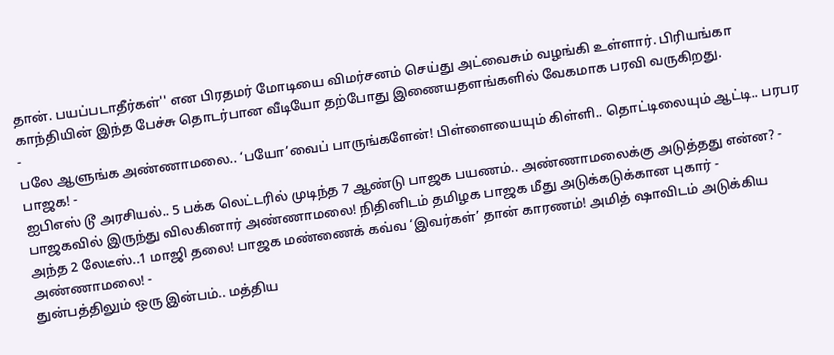தான். பயப்படாதீர்கள்'' என பிரதமர் மோடியை விமர்சனம் செய்து அட்வைசும் வழங்கி உள்ளார். பிரியங்கா காந்தியின் இந்த பேச்சு தொடர்பான வீடியோ தற்போது இணையதளங்களில் வேகமாக பரவி வருகிறது.
-
பலே ஆளுங்க அண்ணாமலை.. ‘பயோ’வைப் பாருங்களேன்! பிள்ளையையும் கிள்ளி.. தொட்டிலையும் ஆட்டி.. பரபர பாஜக! -
ஐபிஎஸ் டூ அரசியல்.. 5 பக்க லெட்டரில் முடிந்த 7 ஆண்டு பாஜக பயணம்.. அண்ணாமலைக்கு அடுத்தது என்ன? -
பாஜகவில் இருந்து விலகினார் அண்ணாமலை! நிதினிடம் தமிழக பாஜக மீது அடுக்கடுக்கான புகார் -
அந்த 2 லேடீஸ்..1 மாஜி தலை! பாஜக மண்ணைக் கவ்வ ‘இவர்கள்’ தான் காரணம்! அமித் ஷாவிடம் அடுக்கிய அண்ணாமலை! -
துன்பத்திலும் ஒரு இன்பம்.. மத்திய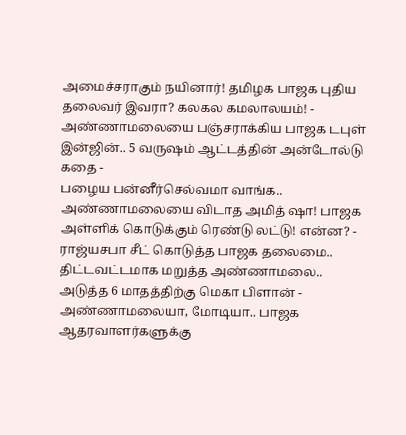அமைச்சராகும் நயினார்! தமிழக பாஜக புதிய தலைவர் இவரா? கலகல கமலாலயம்! -
அண்ணாமலையை பஞ்சராக்கிய பாஜக டபுள் இன்ஜின்.. 5 வருஷம் ஆட்டத்தின் அன்டோல்டு கதை -
பழைய பன்னீர்செல்வமா வாங்க.. அண்ணாமலையை விடாத அமித் ஷா! பாஜக அள்ளிக் கொடுக்கும் ரெண்டு லட்டு! என்ன? -
ராஜ்யசபா சீட் கொடுத்த பாஜக தலைமை.. திட்டவட்டமாக மறுத்த அண்ணாமலை.. அடுத்த 6 மாதத்திற்கு மெகா பிளான் -
அண்ணாமலையா, மோடியா.. பாஜக ஆதரவாளர்களுக்கு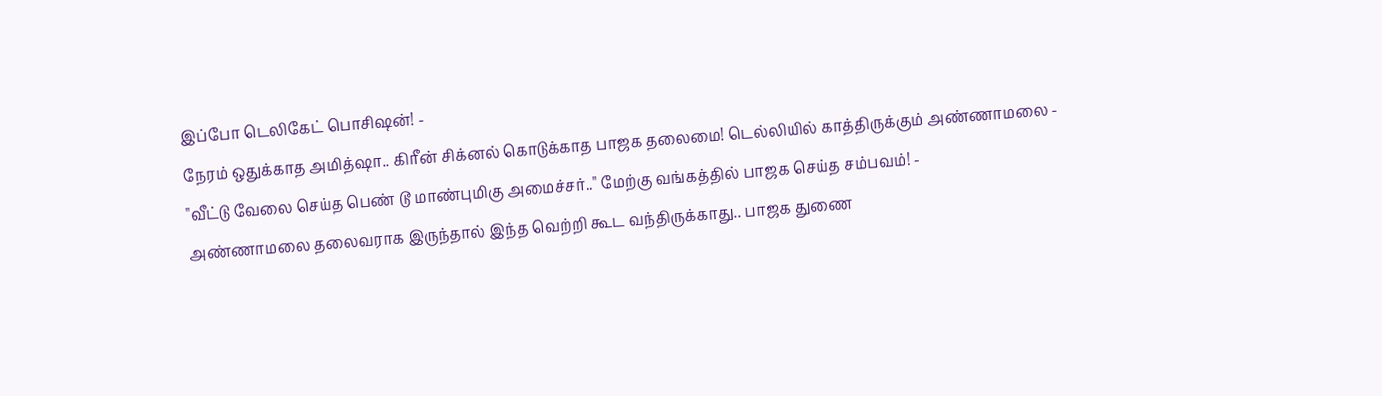இப்போ டெலிகேட் பொசிஷன்! -
நேரம் ஒதுக்காத அமித்ஷா.. கிரீன் சிக்னல் கொடுக்காத பாஜக தலைமை! டெல்லியில் காத்திருக்கும் அண்ணாமலை -
"வீட்டு வேலை செய்த பெண் டூ மாண்புமிகு அமைச்சர்.." மேற்கு வங்கத்தில் பாஜக செய்த சம்பவம்! -
அண்ணாமலை தலைவராக இருந்தால் இந்த வெற்றி கூட வந்திருக்காது.. பாஜக துணை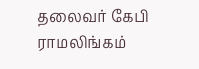தலைவர் கேபி ராமலிங்கம்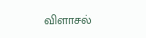விளாசல்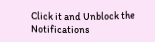Click it and Unblock the Notifications